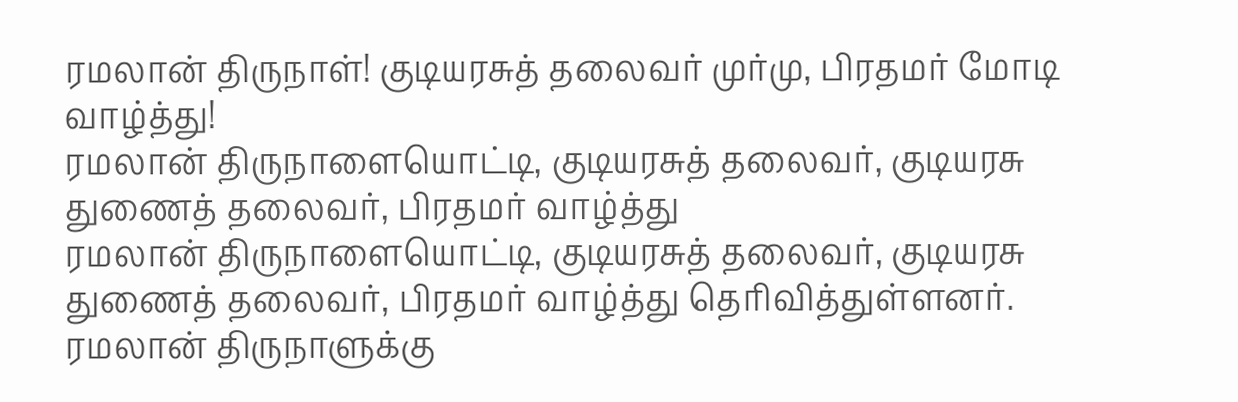ரமலான் திருநாள்! குடியரசுத் தலைவர் முர்மு, பிரதமர் மோடி வாழ்த்து!
ரமலான் திருநாளையொட்டி, குடியரசுத் தலைவர், குடியரசு துணைத் தலைவர், பிரதமர் வாழ்த்து
ரமலான் திருநாளையொட்டி, குடியரசுத் தலைவர், குடியரசு துணைத் தலைவர், பிரதமர் வாழ்த்து தெரிவித்துள்ளனர்.
ரமலான் திருநாளுக்கு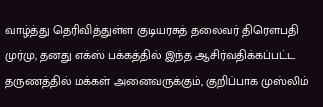வாழ்த்து தெரிவித்துள்ள குடியரசுத் தலைவர் திரௌபதி முர்மு, தனது எக்ஸ் பக்கத்தில் இந்த ஆசிர்வதிக்கப்பட்ட தருணத்தில் மக்கள் அனைவருக்கும், குறிப்பாக முஸ்லிம்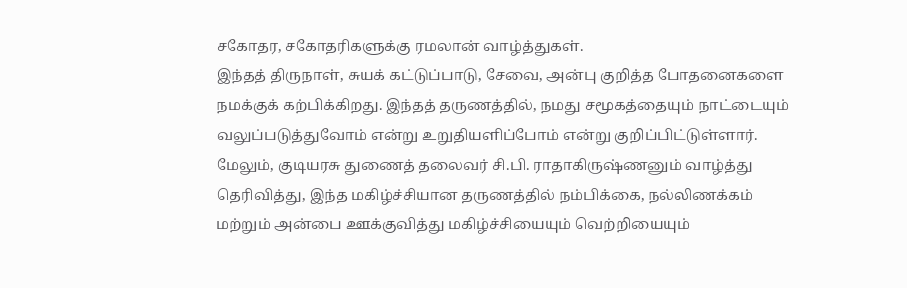சகோதர, சகோதரிகளுக்கு ரமலான் வாழ்த்துகள்.
இந்தத் திருநாள், சுயக் கட்டுப்பாடு, சேவை, அன்பு குறித்த போதனைகளை நமக்குக் கற்பிக்கிறது. இந்தத் தருணத்தில், நமது சமூகத்தையும் நாட்டையும் வலுப்படுத்துவோம் என்று உறுதியளிப்போம் என்று குறிப்பிட்டுள்ளார்.
மேலும், குடியரசு துணைத் தலைவர் சி.பி. ராதாகிருஷ்ணனும் வாழ்த்து தெரிவித்து, இந்த மகிழ்ச்சியான தருணத்தில் நம்பிக்கை, நல்லிணக்கம் மற்றும் அன்பை ஊக்குவித்து மகிழ்ச்சியையும் வெற்றியையும்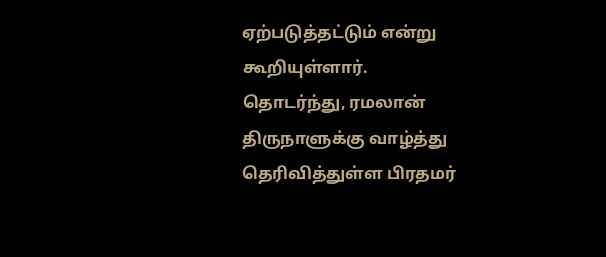ஏற்படுத்தட்டும் என்று கூறியுள்ளார்.
தொடர்ந்து, ரமலான் திருநாளுக்கு வாழ்த்து தெரிவித்துள்ள பிரதமர்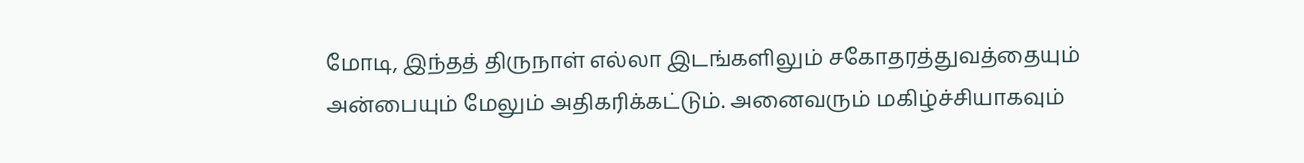மோடி, இந்தத் திருநாள் எல்லா இடங்களிலும் சகோதரத்துவத்தையும் அன்பையும் மேலும் அதிகரிக்கட்டும். அனைவரும் மகிழ்ச்சியாகவும்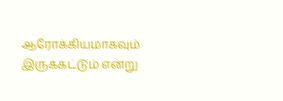ஆரோக்கியமாகவும் இருக்கட்டும் என்று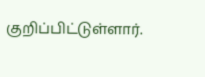குறிப்பிட்டுள்ளார்.